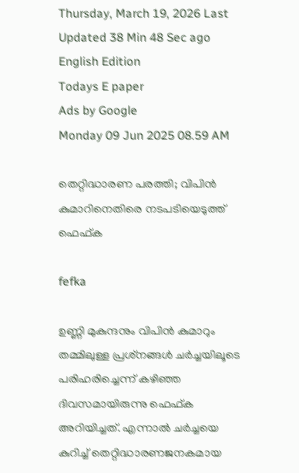Thursday, March 19, 2026 Last Updated 38 Min 48 Sec ago English Edition
Todays E paper
Ads by Google
Monday 09 Jun 2025 08.59 AM

തെറ്റിദ്ധാരണ പരത്തി; വിപിന്‍ കുമാറിനെതിരെ നടപടിയെടുത്ത് ഫെഫ്ക

fefka

ഉണ്ണി മുകുന്ദനും വിപിന്‍ കുമാറും തമ്മിലുള്ള പ്രശ്‌നങ്ങള്‍ ചര്‍ച്ചയിലൂടെ പരിഹരിച്ചെന്ന് കഴിഞ്ഞ ദിവസമായിരുന്നു ഫെഫ്ക അറിയിച്ചത്. എന്നാല്‍ ചര്‍ച്ചയെ കുറിച്ച് തെറ്റിദ്ധാരണജനകമായ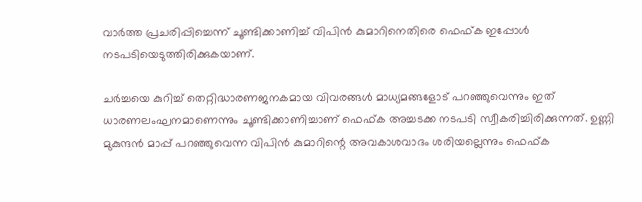വാര്‍ത്ത പ്രചരിപ്പിച്ചെന്ന് ചൂണ്ടിക്കാണിച്ച് വിപിന്‍ കുമാറിനെതിരെ ഫെഫ്ക ഇപ്പോള്‍ നടപടിയെടുത്തിരിക്കുകയാണ്.

ചര്‍ച്ചയെ കുറിച്ച് തെറ്റിദ്ധാരണജനകമായ വിവരങ്ങള്‍ മാധ്യമങ്ങളോട് പറഞ്ഞുവെന്നും ഇത് ധാരണലംഘനമാണെന്നും ചൂണ്ടിക്കാണിച്ചാണ് ഫെഫ്ക അച്ചടക്ക നടപടി സ്വീകരിച്ചിരിക്കുന്നത്. ഉണ്ണി മുകുന്ദന്‍ മാപ്പ് പറഞ്ഞുവെന്ന വിപിന്‍ കുമാറിന്റെ അവകാശവാദം ശരിയല്ലെന്നും ഫെഫ്ക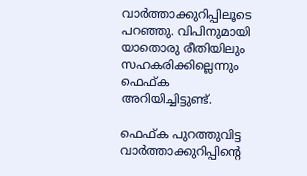വാര്‍ത്താക്കുറിപ്പിലൂടെ പറഞ്ഞു. വിപിനുമായി യാതൊരു രീതിയിലും സഹകരിക്കില്ലെന്നും ഫെഫ്ക അറിയിച്ചിട്ടുണ്ട്.

ഫെഫ്ക പുറത്തുവിട്ട വാര്‍ത്താക്കുറിപ്പിന്റെ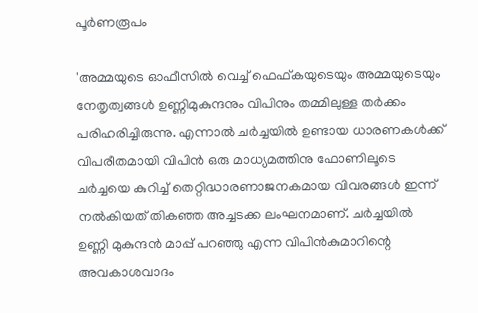പൂര്‍ണരൂപം

'അമ്മയുടെ ഓഫീസില്‍ വെച്ച് ഫെഫ്കയുടെയും അമ്മയുടെയും നേതൃത്വങ്ങള്‍ ഉണ്ണിമുകുന്ദനും വിപിനും തമ്മിലുള്ള തര്‍ക്കം പരിഹരിച്ചിരുന്നു. എന്നാല്‍ ചര്‍ച്ചയില്‍ ഉണ്ടായ ധാരണകള്‍ക്ക് വിപരീതമായി വിപിന്‍ ഒരു മാധ്യമത്തിനു ഫോണിലൂടെ ചര്‍ച്ചയെ കുറിച്ച് തെറ്റിദ്ധാരണാജനകമായ വിവരങ്ങള്‍ ഇന്ന് നല്‍കിയത് തികഞ്ഞ അച്ചടക്ക ലംഘനമാണ്. ചര്‍ച്ചയില്‍ ഉണ്ണി മുകുന്ദന്‍ മാപ്പ് പറഞ്ഞു എന്ന വിപിന്‍കുമാറിന്റെ അവകാശവാദം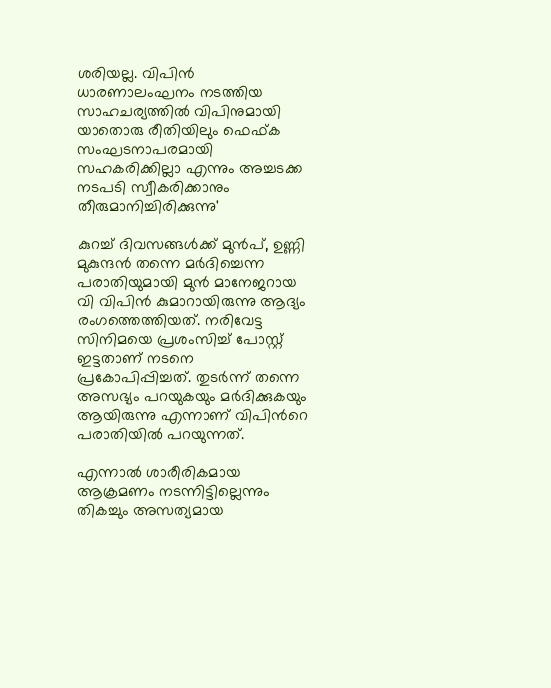ശരിയല്ല. വിപിന്‍ ധാരണാലംഘനം നടത്തിയ സാഹചര്യത്തില്‍ വിപിനുമായി യാതൊരു രീതിയിലും ഫെഫ്ക സംഘടനാപരമായി സഹകരിക്കില്ലാ എന്നും അച്ചടക്ക നടപടി സ്വീകരിക്കാനും തീരുമാനിച്ചിരിക്കുന്നു'

കുറച്ച് ദിവസങ്ങള്‍ക്ക് മുന്‍പ്, ഉണ്ണി മുകുന്ദന്‍ തന്നെ മര്‍ദിച്ചെന്ന പരാതിയുമായി മുന്‍ മാനേജറായ വി വിപിന്‍ കുമാറായിരുന്നു ആദ്യം രംഗത്തെത്തിയത്. നരിവേട്ട സിനിമയെ പ്രശംസിച്ച് പോസ്റ്റ് ഇട്ടതാണ് നടനെ പ്രകോപിപ്പിച്ചത്. തുടര്‍ന്ന് തന്നെ അസഭ്യം പറയുകയും മര്‍ദിക്കുകയും ആയിരുന്നു എന്നാണ് വിപിന്‍റെ പരാതിയില്‍ പറയുന്നത്.

എന്നാല്‍ ശാരീരികമായ ആക്രമണം നടന്നിട്ടില്ലെന്നും തികച്ചും അസത്യമായ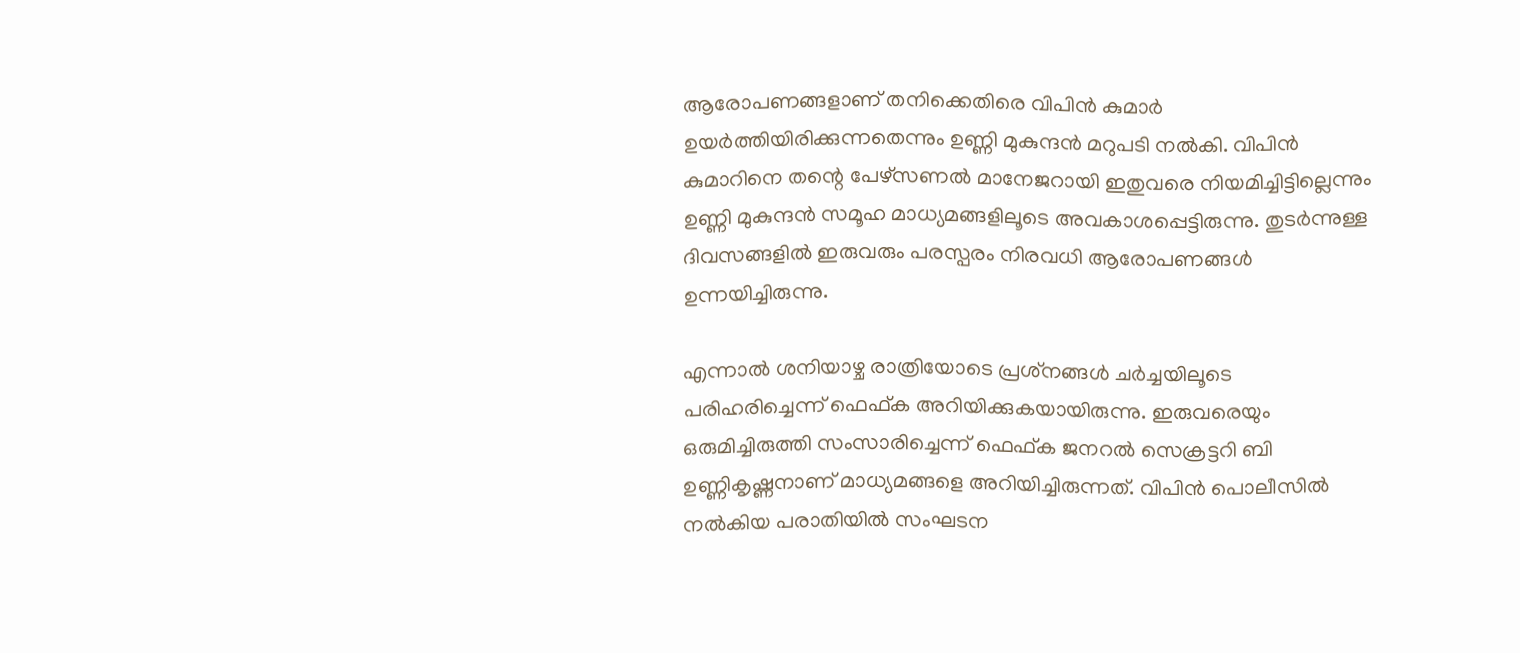ആരോപണങ്ങളാണ് തനിക്കെതിരെ വിപിന്‍ കുമാര്‍ ഉയര്‍ത്തിയിരിക്കുന്നതെന്നും ഉണ്ണി മുകുന്ദന്‍ മറുപടി നല്‍കി. വിപിന്‍ കുമാറിനെ തന്റെ പേഴ്‌സണല്‍ മാനേജറായി ഇതുവരെ നിയമിച്ചിട്ടില്ലെന്നും ഉണ്ണി മുകുന്ദന്‍ സമൂഹ മാധ്യമങ്ങളിലൂടെ അവകാശപ്പെട്ടിരുന്നു. തുടര്‍ന്നുള്ള ദിവസങ്ങളില്‍ ഇരുവരും പരസ്പരം നിരവധി ആരോപണങ്ങള്‍ ഉന്നയിച്ചിരുന്നു.

എന്നാല്‍ ശനിയാഴ്ച രാത്രിയോടെ പ്രശ്‌നങ്ങള്‍ ചര്‍ച്ചയിലൂടെ പരിഹരിച്ചെന്ന് ഫെഫ്ക അറിയിക്കുകയായിരുന്നു. ഇരുവരെയും ഒരുമിച്ചിരുത്തി സംസാരിച്ചെന്ന് ഫെഫ്ക ജനറല്‍ സെക്രട്ടറി ബി ഉണ്ണികൃഷ്ണനാണ് മാധ്യമങ്ങളെ അറിയിച്ചിരുന്നത്. വിപിന്‍ പൊലീസില്‍ നല്‍കിയ പരാതിയില്‍ സംഘടന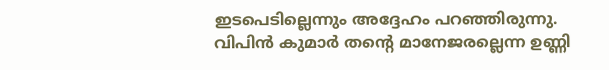ഇടപെടില്ലെന്നും അദ്ദേഹം പറഞ്ഞിരുന്നു. വിപിന്‍ കുമാര്‍ തന്‍റെ മാനേജരല്ലെന്ന ഉണ്ണി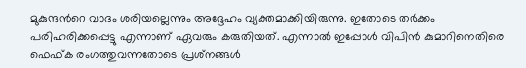മുകുന്ദന്‍റെ വാദം ശരിയല്ലെന്നും അദ്ദേഹം വ്യക്തമാക്കിയിരുന്നു. ഇതോടെ തര്‍ക്കം പരിഹരിക്കപ്പെട്ടു എന്നാണ് ഏവരും കരുതിയത്. എന്നാല്‍ ഇപ്പോള്‍ വിപിന്‍ കുമാറിനെതിരെ ഫെഫ്ക രംഗത്തുവന്നതോടെ പ്രശ്‌നങ്ങള്‍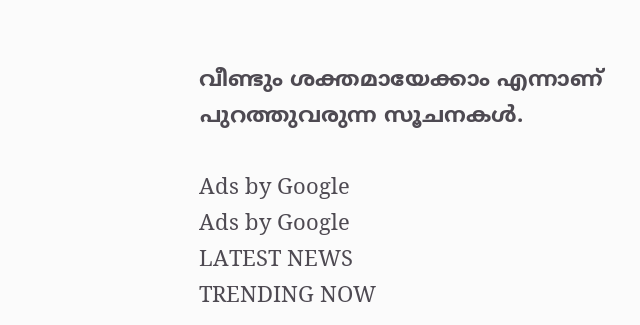വീണ്ടും ശക്തമായേക്കാം എന്നാണ് പുറത്തുവരുന്ന സൂചനകള്‍.

Ads by Google
Ads by Google
LATEST NEWS
TRENDING NOW